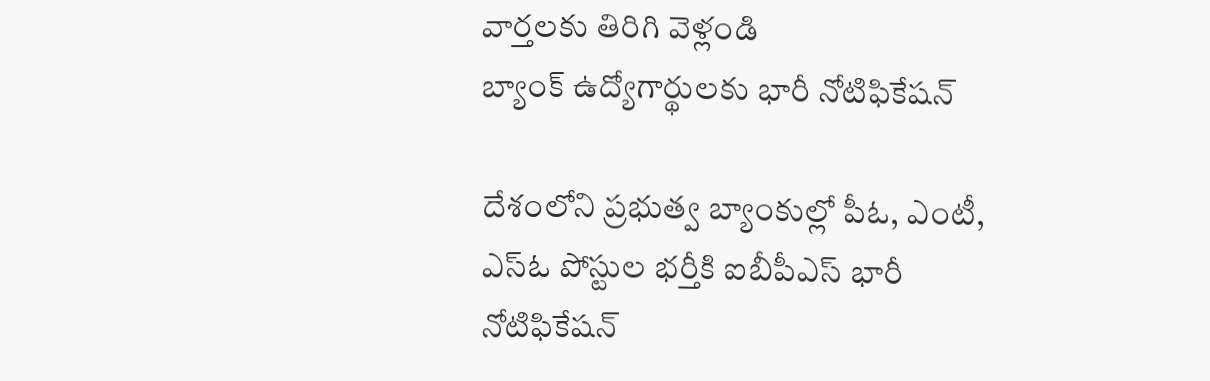వార్తలకు తిరిగి వెళ్లండి
బ్యాంక్ ఉద్యోగార్థులకు భారీ నోటిఫికేషన్

దేశంలోని ప్రభుత్వ బ్యాంకుల్లో పీఓ, ఎంటీ, ఎస్ఓ పోస్టుల భర్తీకి ఐబీపీఎస్ భారీ నోటిఫికేషన్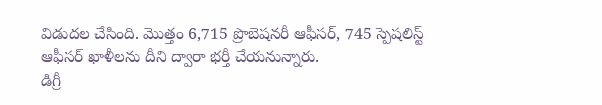విడుదల చేసింది. మొత్తం 6,715 ప్రొబెషనరీ ఆఫీసర్, 745 స్పెషలిస్ట్ ఆఫీసర్ ఖాళీలను దీని ద్వారా భర్తీ చేయనున్నారు.
డిగ్రీ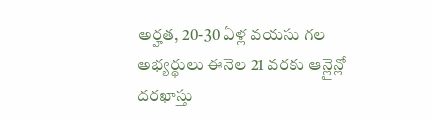అర్హత, 20-30 ఏళ్ల వయసు గల అభ్యర్థులు ఈనెల 21 వరకు ఆన్లైన్లో దరఖాస్తు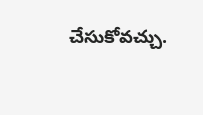చేసుకోవచ్చు.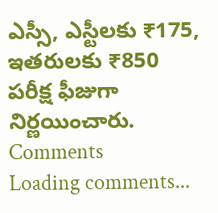ఎస్సీ, ఎస్టీలకు ₹175, ఇతరులకు ₹850 పరీక్ష ఫీజుగా నిర్ణయించారు.
Comments
Loading comments...